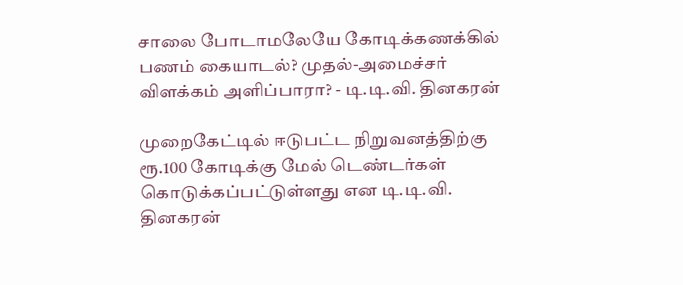சாலை போடாமலேயே கோடிக்கணக்கில் பணம் கையாடல்? முதல்-அமைச்சர் விளக்கம் அளிப்பாரா? - டி.டி.வி. தினகரன்

முறைகேட்டில் ஈடுபட்ட நிறுவனத்திற்கு ரூ.100 கோடிக்கு மேல் டெண்டர்கள் கொடுக்கப்பட்டுள்ளது என டி.டி.வி. தினகரன்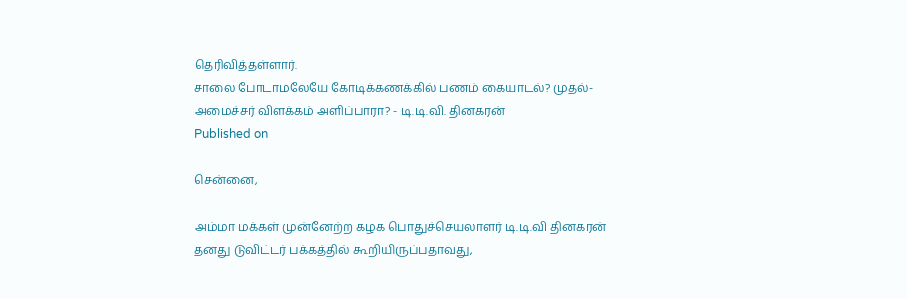தெரிவித்தள்ளார்.
சாலை போடாமலேயே கோடிக்கணக்கில் பணம் கையாடல்? முதல்-அமைச்சர் விளக்கம் அளிப்பாரா? - டி.டி.வி. தினகரன்
Published on

சென்னை,

அம்மா மக்கள் முன்னேற்ற கழக பொதுச்செயலாளர் டி.டி.வி தினகரன் தனது டுவிட்டர் பக்கத்தில் கூறியிருப்பதாவது,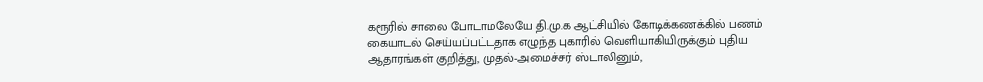கரூரில் சாலை போடாமலேயே தி.மு.க ஆட்சியில் கோடிக்கணக்கில் பணம் கையாடல் செய்யப்பட்டதாக எழுந்த புகாரில் வெளியாகியிருக்கும் புதிய ஆதாரங்கள் குறித்து, முதல்-அமைச்சர் ஸ்டாலினும்,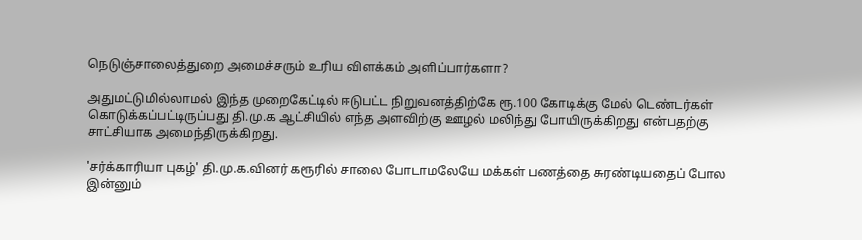நெடுஞ்சாலைத்துறை அமைச்சரும் உரிய விளக்கம் அளிப்பார்களா?

அதுமட்டுமில்லாமல் இந்த முறைகேட்டில் ஈடுபட்ட நிறுவனத்திற்கே ரூ.100 கோடிக்கு மேல் டெண்டர்கள் கொடுக்கப்பட்டிருப்பது தி.மு.க ஆட்சியில் எந்த அளவிற்கு ஊழல் மலிந்து போயிருக்கிறது என்பதற்கு சாட்சியாக அமைந்திருக்கிறது.

'சர்க்காரியா புகழ்' தி.மு.க.வினர் கரூரில் சாலை போடாமலேயே மக்கள் பணத்தை சுரண்டியதைப் போல இன்னும்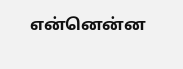என்னென்ன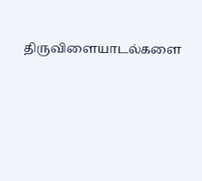திருவிளையாடல்களை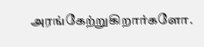அரங்கேற்றுகிறார்களோ.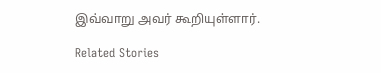இவ்வாறு அவர் கூறியுள்ளார்.

Related Stories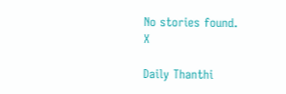No stories found.
X

Daily Thanthi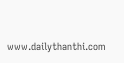www.dailythanthi.com